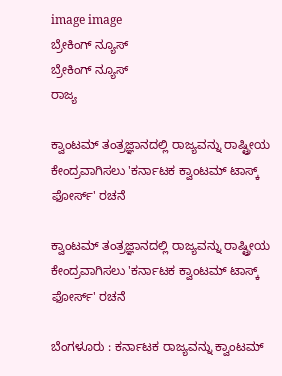image image
ಬ್ರೇಕಿಂಗ್ ನ್ಯೂಸ್
ಬ್ರೇಕಿಂಗ್ ನ್ಯೂಸ್
ರಾಜ್ಯ

ಕ್ವಾಂಟಮ್ ತಂತ್ರಜ್ಞಾನದಲ್ಲಿ ರಾಜ್ಯವನ್ನು ರಾಷ್ಟ್ರೀಯ ಕೇಂದ್ರವಾಗಿಸಲು 'ಕರ್ನಾಟಕ ಕ್ವಾಂಟಮ್ ಟಾಸ್ಕ್ ಫೋರ್ಸ್' ರಚನೆ

ಕ್ವಾಂಟಮ್ ತಂತ್ರಜ್ಞಾನದಲ್ಲಿ ರಾಜ್ಯವನ್ನು ರಾಷ್ಟ್ರೀಯ ಕೇಂದ್ರವಾಗಿಸಲು 'ಕರ್ನಾಟಕ ಕ್ವಾಂಟಮ್ ಟಾಸ್ಕ್ ಫೋರ್ಸ್' ರಚನೆ

ಬೆಂಗಳೂರು : ಕರ್ನಾಟಕ ರಾಜ್ಯವನ್ನು ಕ್ವಾಂಟಮ್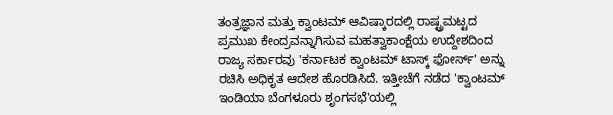ತಂತ್ರಜ್ಞಾನ ಮತ್ತು ಕ್ವಾಂಟಮ್ ಆವಿಷ್ಕಾರದಲ್ಲಿ ರಾಷ್ಟ್ರಮಟ್ಟದ ಪ್ರಮುಖ ಕೇಂದ್ರವನ್ನಾಗಿಸುವ ಮಹತ್ವಾಕಾಂಕ್ಷೆಯ ಉದ್ದೇಶದಿಂದ ರಾಜ್ಯ ಸರ್ಕಾರವು 'ಕರ್ನಾಟಕ ಕ್ವಾಂಟಮ್ ಟಾಸ್ಕ್ ಫೋರ್ಸ್' ಅನ್ನು ರಚಿಸಿ ಅಧಿಕೃತ ಆದೇಶ ಹೊರಡಿಸಿದೆ. ಇತ್ತೀಚೆಗೆ ನಡೆದ 'ಕ್ವಾಂಟಮ್ ಇಂಡಿಯಾ ಬೆಂಗಳೂರು ಶೃಂಗಸಭೆ'ಯಲ್ಲಿ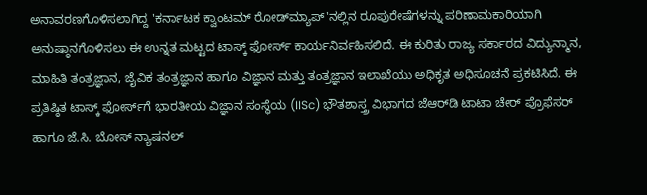ಅನಾವರಣಗೊಳಿಸಲಾಗಿದ್ದ 'ಕರ್ನಾಟಕ ಕ್ವಾಂಟಮ್ ರೋಡ್‌ಮ್ಯಾಪ್'ನಲ್ಲಿನ ರೂಪುರೇಷೆಗಳನ್ನು ಪರಿಣಾಮಕಾರಿಯಾಗಿ ಅನುಷ್ಠಾನಗೊಳಿಸಲು ಈ ಉನ್ನತ ಮಟ್ಟದ ಟಾಸ್ಕ್ ಫೋರ್ಸ್ ಕಾರ್ಯನಿರ್ವಹಿಸಲಿದೆ. ಈ ಕುರಿತು ರಾಜ್ಯ ಸರ್ಕಾರದ ವಿದ್ಯುನ್ಮಾನ, ಮಾಹಿತಿ ತಂತ್ರಜ್ಞಾನ, ಜೈವಿಕ ತಂತ್ರಜ್ಞಾನ ಹಾಗೂ ವಿಜ್ಞಾನ ಮತ್ತು ತಂತ್ರಜ್ಞಾನ ಇಲಾಖೆಯು ಅಧಿಕೃತ ಅಧಿಸೂಚನೆ ಪ್ರಕಟಿಸಿದೆ. ಈ ಪ್ರತಿಷ್ಠಿತ ಟಾಸ್ಕ್ ಫೋರ್ಸ್‌ಗೆ ಭಾರತೀಯ ವಿಜ್ಞಾನ ಸಂಸ್ಥೆಯ (IISc) ಭೌತಶಾಸ್ತ್ರ ವಿಭಾಗದ ಜೆಆರ್‌ಡಿ ಟಾಟಾ ಚೇರ್ ಪ್ರೊಫೆಸರ್ ಹಾಗೂ ಜೆ.ಸಿ. ಬೋಸ್ ನ್ಯಾಷನಲ್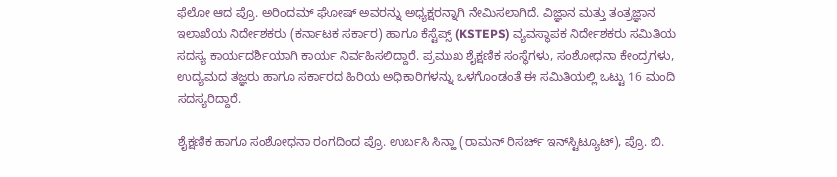ಫೆಲೋ ಆದ ಪ್ರೊ. ಅರಿಂದಮ್ ಘೋಷ್ ಅವರನ್ನು ಅಧ್ಯಕ್ಷರನ್ನಾಗಿ ನೇಮಿಸಲಾಗಿದೆ. ವಿಜ್ಞಾನ ಮತ್ತು ತಂತ್ರಜ್ಞಾನ ಇಲಾಖೆಯ ನಿರ್ದೇಶಕರು (ಕರ್ನಾಟಕ ಸರ್ಕಾರ) ಹಾಗೂ ಕೆಸ್ಟೆಪ್ಸ್ (KSTEPS) ವ್ಯವಸ್ಥಾಪಕ ನಿರ್ದೇಶಕರು ಸಮಿತಿಯ ಸದಸ್ಯ ಕಾರ್ಯದರ್ಶಿಯಾಗಿ ಕಾರ್ಯ ನಿರ್ವಹಿಸಲಿದ್ದಾರೆ. ಪ್ರಮುಖ ಶೈಕ್ಷಣಿಕ ಸಂಸ್ಥೆಗಳು, ಸಂಶೋಧನಾ ಕೇಂದ್ರಗಳು, ಉದ್ಯಮದ ತಜ್ಞರು ಹಾಗೂ ಸರ್ಕಾರದ ಹಿರಿಯ ಅಧಿಕಾರಿಗಳನ್ನು ಒಳಗೊಂಡಂತೆ ಈ ಸಮಿತಿಯಲ್ಲಿ ಒಟ್ಟು 16 ಮಂದಿ ಸದಸ್ಯರಿದ್ದಾರೆ.

ಶೈಕ್ಷಣಿಕ ಹಾಗೂ ಸಂಶೋಧನಾ ರಂಗದಿಂದ ಪ್ರೊ. ಉರ್ಬಸಿ ಸಿನ್ಹಾ (ರಾಮನ್ ರಿಸರ್ಚ್ ಇನ್‌ಸ್ಟಿಟ್ಯೂಟ್), ಪ್ರೊ. ಬಿ.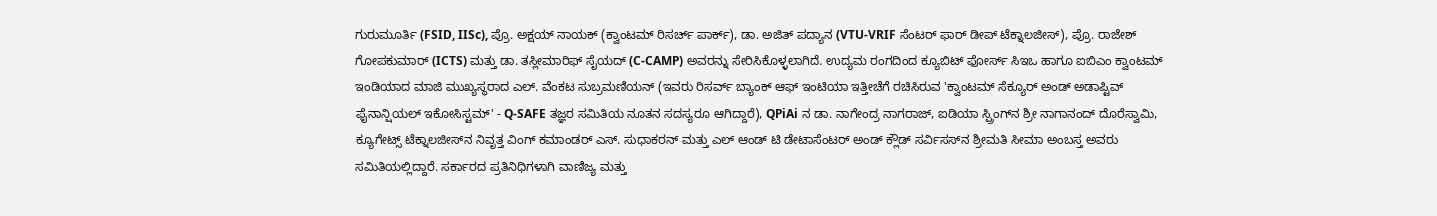ಗುರುಮೂರ್ತಿ (FSID, IISc), ಪ್ರೊ. ಅಕ್ಷಯ್ ನಾಯಕ್ (ಕ್ವಾಂಟಮ್ ರಿಸರ್ಚ್ ಪಾರ್ಕ್), ಡಾ. ಅಜಿತ್ ಪದ್ಯಾನ (VTU-VRIF ಸೆಂಟರ್ ಫಾರ್ ಡೀಪ್ ಟೆಕ್ನಾಲಜೀಸ್), ಪ್ರೊ. ರಾಜೇಶ್ ಗೋಪಕುಮಾರ್ (ICTS) ಮತ್ತು ಡಾ. ತಸ್ಲೀಮಾರಿಫ್ ಸೈಯದ್ (C-CAMP) ಅವರನ್ನು ಸೇರಿಸಿಕೊಳ್ಳಲಾಗಿದೆ. ಉದ್ಯಮ ರಂಗದಿಂದ ಕ್ಯೂಬಿಟ್ ಫೋರ್ಸ್ ಸಿಇಒ ಹಾಗೂ ಐಬಿಎಂ ಕ್ವಾಂಟಮ್ ಇಂಡಿಯಾದ ಮಾಜಿ ಮುಖ್ಯಸ್ಥರಾದ ಎಲ್. ವೆಂಕಟ ಸುಬ್ರಮಣಿಯನ್ (ಇವರು ರಿಸರ್ವ್ ಬ್ಯಾಂಕ್ ಆಫ್ ಇಂಟಿಯಾ ಇತ್ತೀಚೆಗೆ ರಚಿಸಿರುವ 'ಕ್ವಾಂಟಮ್ ಸೆಕ್ಯೂರ್ ಅಂಡ್ ಅಡಾಪ್ಟಿವ್ ಫೈನಾನ್ಷಿಯಲ್ ಇಕೋಸಿಸ್ಟಮ್' - Q-SAFE ತಜ್ಞರ ಸಮಿತಿಯ ನೂತನ ಸದಸ್ಯರೂ ಆಗಿದ್ದಾರೆ), QPiAi ನ ಡಾ. ನಾಗೇಂದ್ರ ನಾಗರಾಜ್, ಐಡಿಯಾ ಸ್ಪ್ರಿಂಗ್‌ನ ಶ್ರೀ ನಾಗಾನಂದ್ ದೊರೆಸ್ವಾಮಿ, ಕ್ಯೂಗೇಟ್ಸ್ ಟೆಕ್ನಾಲಜೀಸ್‌ನ ನಿವೃತ್ತ ವಿಂಗ್ ಕಮಾಂಡರ್ ಎಸ್. ಸುಧಾಕರನ್ ಮತ್ತು ಎಲ್‌ ಆಂಡ್ ಟಿ ಡೇಟಾಸೆಂಟರ್ ಅಂಡ್ ಕ್ಲೌಡ್ ಸರ್ವಿಸಸ್‌ನ ಶ್ರೀಮತಿ ಸೀಮಾ ಅಂಬಸ್ತ ಅವರು ಸಮಿತಿಯಲ್ಲಿದ್ದಾರೆ. ಸರ್ಕಾರದ ಪ್ರತಿನಿಧಿಗಳಾಗಿ ವಾಣಿಜ್ಯ ಮತ್ತು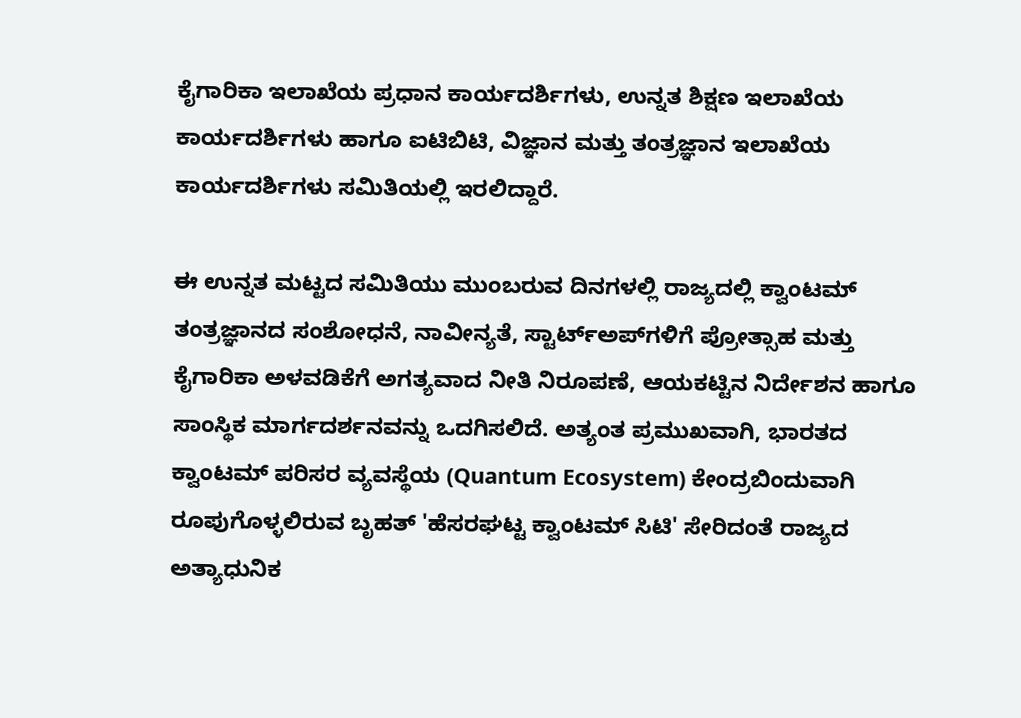ಕೈಗಾರಿಕಾ ಇಲಾಖೆಯ ಪ್ರಧಾನ ಕಾರ್ಯದರ್ಶಿಗಳು, ಉನ್ನತ ಶಿಕ್ಷಣ ಇಲಾಖೆಯ ಕಾರ್ಯದರ್ಶಿಗಳು ಹಾಗೂ ಐಟಿಬಿಟಿ, ವಿಜ್ಞಾನ ಮತ್ತು ತಂತ್ರಜ್ಞಾನ ಇಲಾಖೆಯ ಕಾರ್ಯದರ್ಶಿಗಳು ಸಮಿತಿಯಲ್ಲಿ ಇರಲಿದ್ದಾರೆ.

ಈ ಉನ್ನತ ಮಟ್ಟದ ಸಮಿತಿಯು ಮುಂಬರುವ ದಿನಗಳಲ್ಲಿ ರಾಜ್ಯದಲ್ಲಿ ಕ್ವಾಂಟಮ್ ತಂತ್ರಜ್ಞಾನದ ಸಂಶೋಧನೆ, ನಾವೀನ್ಯತೆ, ಸ್ಟಾರ್ಟ್‌ಅಪ್‌ಗಳಿಗೆ ಪ್ರೋತ್ಸಾಹ ಮತ್ತು ಕೈಗಾರಿಕಾ ಅಳವಡಿಕೆಗೆ ಅಗತ್ಯವಾದ ನೀತಿ ನಿರೂಪಣೆ, ಆಯಕಟ್ಟಿನ ನಿರ್ದೇಶನ ಹಾಗೂ ಸಾಂಸ್ಥಿಕ ಮಾರ್ಗದರ್ಶನವನ್ನು ಒದಗಿಸಲಿದೆ. ಅತ್ಯಂತ ಪ್ರಮುಖವಾಗಿ, ಭಾರತದ ಕ್ವಾಂಟಮ್ ಪರಿಸರ ವ್ಯವಸ್ಥೆಯ (Quantum Ecosystem) ಕೇಂದ್ರಬಿಂದುವಾಗಿ ರೂಪುಗೊಳ್ಳಲಿರುವ ಬೃಹತ್ 'ಹೆಸರಘಟ್ಟ ಕ್ವಾಂಟಮ್ ಸಿಟಿ' ಸೇರಿದಂತೆ ರಾಜ್ಯದ ಅತ್ಯಾಧುನಿಕ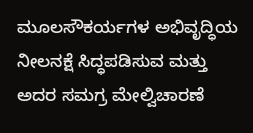ಮೂಲಸೌಕರ್ಯಗಳ ಅಭಿವೃದ್ಧಿಯ ನೀಲನಕ್ಷೆ ಸಿದ್ಧಪಡಿಸುವ ಮತ್ತು ಅದರ ಸಮಗ್ರ ಮೇಲ್ವಿಚಾರಣೆ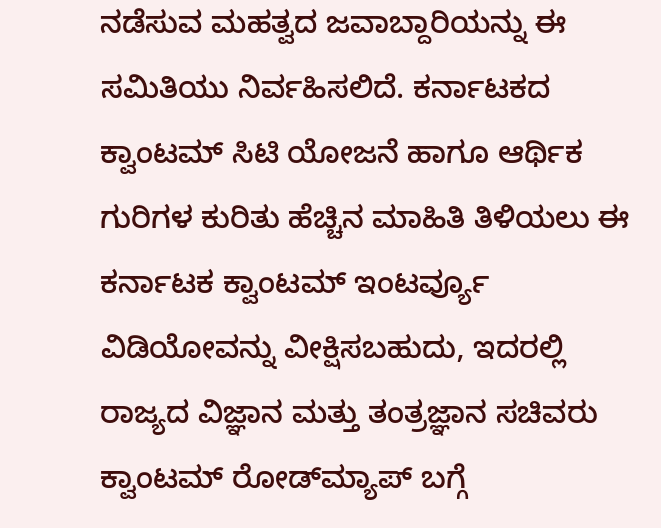ನಡೆಸುವ ಮಹತ್ವದ ಜವಾಬ್ದಾರಿಯನ್ನು ಈ ಸಮಿತಿಯು ನಿರ್ವಹಿಸಲಿದೆ. ಕರ್ನಾಟಕದ ಕ್ವಾಂಟಮ್ ಸಿಟಿ ಯೋಜನೆ ಹಾಗೂ ಆರ್ಥಿಕ ಗುರಿಗಳ ಕುರಿತು ಹೆಚ್ಚಿನ ಮಾಹಿತಿ ತಿಳಿಯಲು ಈ ಕರ್ನಾಟಕ ಕ್ವಾಂಟಮ್ ಇಂಟರ್ವ್ಯೂ ವಿಡಿಯೋವನ್ನು ವೀಕ್ಷಿಸಬಹುದು, ಇದರಲ್ಲಿ ರಾಜ್ಯದ ವಿಜ್ಞಾನ ಮತ್ತು ತಂತ್ರಜ್ಞಾನ ಸಚಿವರು ಕ್ವಾಂಟಮ್ ರೋಡ್‌ಮ್ಯಾಪ್ ಬಗ್ಗೆ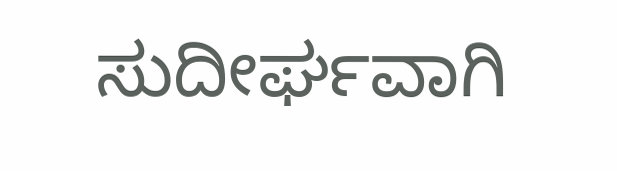ಸುದೀರ್ಘವಾಗಿ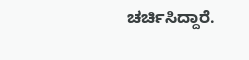ಚರ್ಚಿಸಿದ್ದಾರೆ.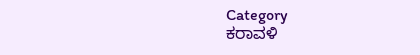Category
ಕರಾವಳಿ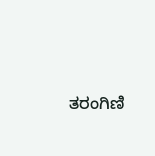ತರಂಗಿಣಿ